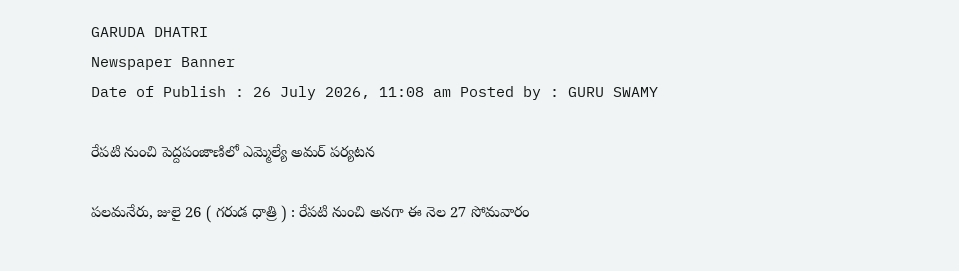GARUDA DHATRI
Newspaper Banner
Date of Publish : 26 July 2026, 11:08 am Posted by : GURU SWAMY

రేపటి నుంచి పెద్దపంజాణిలో ఎమ్మెల్యే అమర్ పర్యటన

పలమనేరు, జులై 26 ( గరుడ ధాత్రి ) : రేపటి నుంచి అనగా ఈ నెల 27 సోమవారం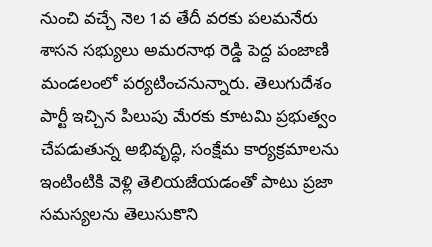నుంచి వచ్చే నెల 1వ తేదీ వరకు పలమనేరు శాసన సభ్యులు అమరనాథ రెడ్డి పెద్ద పంజాణి మండలంలో పర్యటించనున్నారు. తెలుగుదేశం పార్టీ ఇచ్చిన పిలుపు మేరకు కూటమి ప్రభుత్వం చేపడుతున్న అభివృద్ధి, సంక్షేమ కార్యక్రమాలను ఇంటింటికి వెళ్లి తెలియజేయడంతో పాటు ప్రజా సమస్యలను తెలుసుకొని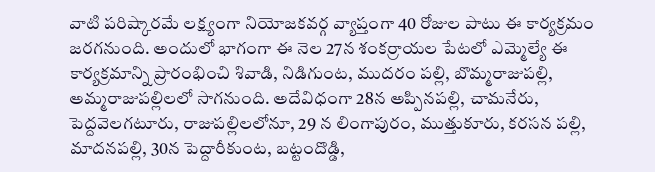వాటి పరిష్కారమే లక్ష్యంగా నియోజకవర్గ వ్యాప్తంగా 40 రోజుల పాటు ఈ కార్యక్రమం జరగనుంది. అందులో భాగంగా ఈ నెల 27న శంకర్రాయల పేటలో ఎమ్మెల్యే ఈ కార్యక్రమాన్ని ప్రారంభించి శివాడి, నిడిగుంట, ముదరం పల్లి, బొమ్మరాజుపల్లి, అమ్మరాజుపల్లిలలో సాగనుంది. అదేవిధంగా 28న అప్పినపల్లి, చామనేరు, పెద్దవెలగటూరు, రాజుపల్లిలలోనూ, 29 న లింగాపురం, ముత్తుకూరు, కరసన పల్లి, మాదనపల్లి, 30న పెద్దారీకుంట, బట్టందొడ్డి,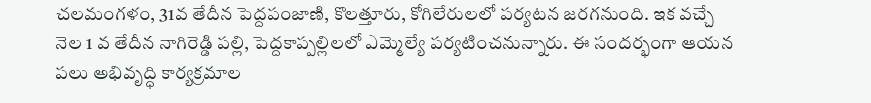చలమంగళం, 31వ తేదీన పెద్దపంజాణి, కొలత్తూరు, కోగిలేరులలో పర్యటన జరగనుంది. ఇక వచ్చే నెల 1 వ తేదీన నాగిరెడ్డి పల్లి, పెద్దకాప్పల్లిలలో ఎమ్మెల్యే పర్యటించనున్నారు. ఈ సందర్భంగా ఆయన పలు అభివృద్ధి కార్యక్రమాల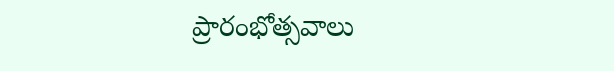ప్రారంభోత్సవాలు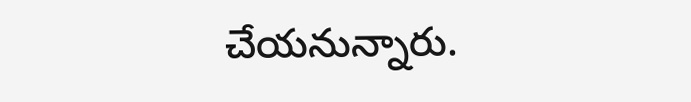చేయనున్నారు.